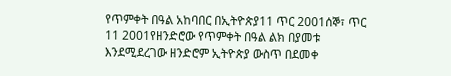የጥምቀት በዓል አከባበር በኢትዮጵያ11 ጥር 2001ሰኞ፣ ጥር 11 2001የዘንድሮው የጥምቀት በዓል ልክ በያመቱ እንደሚደረገው ዘንድሮም ኢትዮጵያ ውስጥ በደመቀ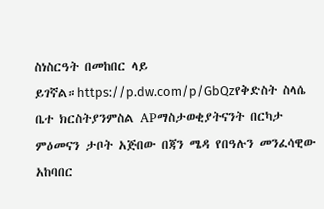ስነስርዓት በመከበር ላይ ይገኛል።https://p.dw.com/p/GbQzየቅድስት ስላሴ ቤተ ክርስትያንምስል APማስታወቂያትናንት በርካታ ምዕመናን ታቦት አጅበው በጃን ሜዳ የበዓሉን መንፈሳዊው አከባበር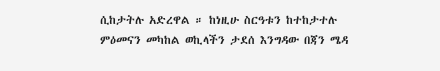ሲከታትሉ አድረዋል ። ከነዚሁ ስርዓቱን ከተከታተሉ ምዕመናን መካከል ወኪላችን ታደሰ እንግዳው በጃን ሜዳ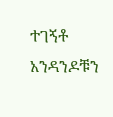ተገኝቶ አንዳንዶቹን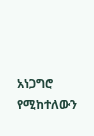አነጋግሮ የሚከተለውን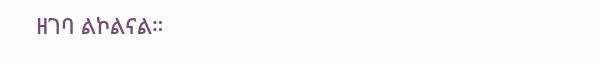ዘገባ ልኮልናል።